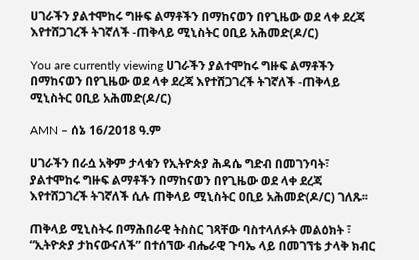ሀገራችን ያልተሞከሩ ግዙፍ ልማቶችን በማከናወን በየጊዜው ወደ ላቀ ደረጃ እየተሸጋገረች ትገኛለች -ጠቅላይ ሚኒስትር ዐቢይ አሕመድ(ዶ/ር)

You are currently viewing ሀገራችን ያልተሞከሩ ግዙፍ ልማቶችን በማከናወን በየጊዜው ወደ ላቀ ደረጃ እየተሸጋገረች ትገኛለች -ጠቅላይ ሚኒስትር ዐቢይ አሕመድ(ዶ/ር)

AMN – ሰኔ 16/2018 ዓ.ም

ሀገራችን በራሷ አቅም ታላቁን የኢትዮጵያ ሕዳሴ ግድብ በመገንባት፣ ያልተሞከሩ ግዙፍ ልማቶችን በማከናወን በየጊዜው ወደ ላቀ ደረጃ እየተሸጋገረች ትገኛለች ሲሉ ጠቅላይ ሚኒስትር ዐቢይ አሕመድ(ዶ/ር) ገለጹ፡፡

ጠቅላይ ሚኒስትሩ በማሕበራዊ ትስስር ገጻቸው ባስተላለፉት መልዕክት ፣ “ኢትዮጵያ ታከናውናለች” በተሰኘው ብሔራዊ ጉባኤ ላይ በመገኘቴ ታላቅ ክብር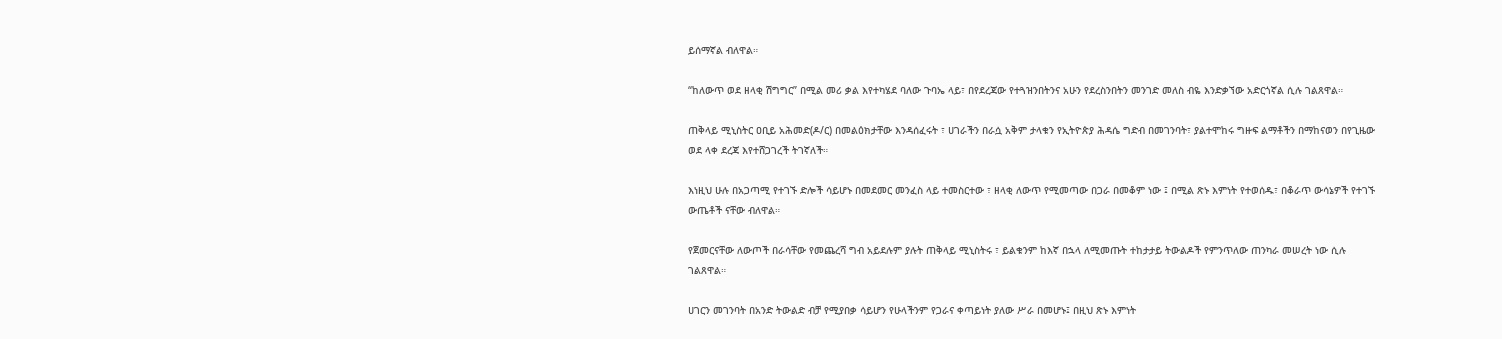ይሰማኛል ብለዋል።

“ከለውጥ ወደ ዘላቂ ሽግግር” በሚል መሪ ቃል እየተካሄደ ባለው ጉባኤ ላይ፣ በየደረጃው የተጓዝንበትንና አሁን የደረስንበትን መንገድ መለስ ብዬ እንድቃኘው አድርጎኛል ሲሉ ገልጸዋል።

ጠቅላይ ሚኒስትር ዐቢይ አሕመድ(ዶ/ር) በመልዕክታቸው እንዳሰፈሩት ፣ ሀገራችን በራሷ አቅም ታላቁን የኢትዮጵያ ሕዳሴ ግድብ በመገንባት፣ ያልተሞከሩ ግዙፍ ልማቶችን በማከናወን በየጊዜው ወደ ላቀ ደረጃ እየተሸጋገረች ትገኛለች።

እነዚህ ሁሉ በአጋጣሚ የተገኙ ድሎች ሳይሆኑ በመደመር መንፈስ ላይ ተመስርተው ፣ ዘላቂ ለውጥ የሚመጣው በጋራ በመቆም ነው ፤ በሚል ጽኑ እምነት የተወሰዱ፣ በቆራጥ ውሳኔዎች የተገኙ ውጤቶች ናቸው ብለዋል።

የጀመርናቸው ለውጦች በራሳቸው የመጨረሻ ግብ አይደሉም ያሉት ጠቅላይ ሚኒስትሩ ፣ ይልቁንም ከእኛ በኋላ ለሚመጡት ተከታታይ ትውልዶች የምንጥለው ጠንካራ መሠረት ነው ሲሉ ገልጸዋል።

ሀገርን መገንባት በአንድ ትውልድ ብቻ የሚያበቃ ሳይሆን የሁላችንም የጋራና ቀጣይነት ያለው ሥራ በመሆኑ፤ በዚህ ጽኑ እምነት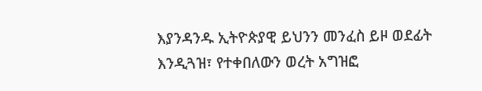እያንዳንዱ ኢትዮጵያዊ ይህንን መንፈስ ይዞ ወደፊት እንዲጓዝ፣ የተቀበለውን ወረት አግዝፎ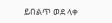ይበልጥ ወደ ላቀ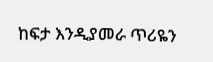ከፍታ እንዲያመራ ጥሪዬን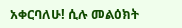አቀርባለሁ! ሲሉ መልዕክት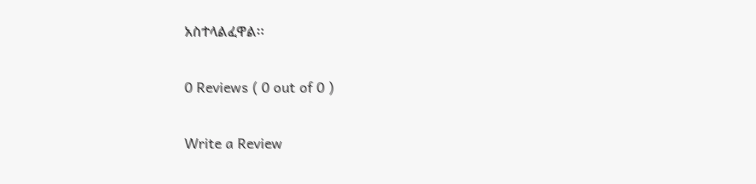አስተላልፈዋል፡፡

0 Reviews ( 0 out of 0 )

Write a Review